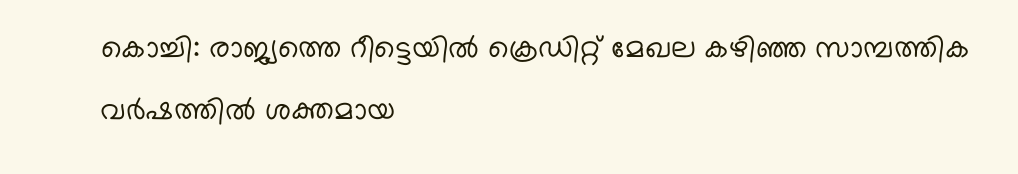കൊച്ചി: രാജ്യത്തെ റീട്ടെയിൽ ക്രെഡിറ്റ് മേഖല കഴിഞ്ഞ സാമ്പത്തിക വർഷത്തിൽ ശക്തമായ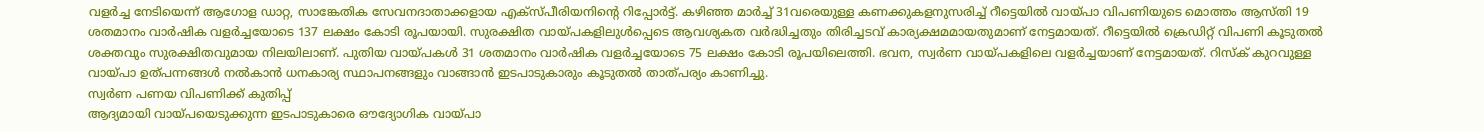വളർച്ച നേടിയെന്ന് ആഗോള ഡാറ്റ, സാങ്കേതിക സേവനദാതാക്കളായ എക്സ്പീരിയനിന്റെ റിപ്പോർട്ട്. കഴിഞ്ഞ മാർച്ച് 31വരെയുള്ള കണക്കുകളനുസരിച്ച് റീട്ടെയിൽ വായ്പാ വിപണിയുടെ മൊത്തം ആസ്തി 19 ശതമാനം വാർഷിക വളർച്ചയോടെ 137 ലക്ഷം കോടി രൂപയായി. സുരക്ഷിത വായ്പകളിലുൾപ്പെടെ ആവശ്യകത വർദ്ധിച്ചതും തിരിച്ചടവ് കാര്യക്ഷമമായതുമാണ് നേട്ടമായത്. റീട്ടെയിൽ ക്രെഡിറ്റ് വിപണി കൂടുതൽ ശക്തവും സുരക്ഷിതവുമായ നിലയിലാണ്. പുതിയ വായ്പകൾ 31 ശതമാനം വാർഷിക വളർച്ചയോടെ 75 ലക്ഷം കോടി രൂപയിലെത്തി. ഭവന, സ്വർണ വായ്പകളിലെ വളർച്ചയാണ് നേട്ടമായത്. റിസ്ക് കുറവുള്ള വായ്പാ ഉത്പന്നങ്ങൾ നൽകാൻ ധനകാര്യ സ്ഥാപനങ്ങളും വാങ്ങാൻ ഇടപാടുകാരും കൂടുതൽ താത്പര്യം കാണിച്ചു.
സ്വർണ പണയ വിപണിക്ക് കുതിപ്പ്
ആദ്യമായി വായ്പയെടുക്കുന്ന ഇടപാടുകാരെ ഔദ്യോഗിക വായ്പാ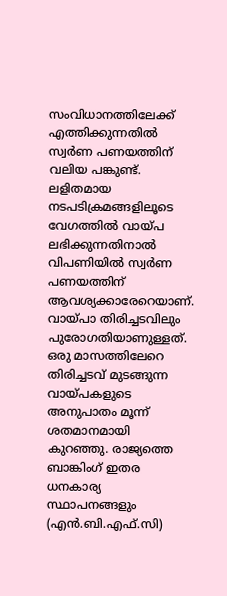സംവിധാനത്തിലേക്ക് എത്തിക്കുന്നതിൽ സ്വർണ പണയത്തിന് വലിയ പങ്കുണ്ട്. ലളിതമായ നടപടിക്രമങ്ങളിലൂടെ വേഗത്തിൽ വായ്പ ലഭിക്കുന്നതിനാൽ വിപണിയിൽ സ്വർണ പണയത്തിന് ആവശ്യക്കാരേറെയാണ്. വായ്പാ തിരിച്ചടവിലും പുരോഗതിയാണുള്ളത്. ഒരു മാസത്തിലേറെ തിരിച്ചടവ് മുടങ്ങുന്ന വായ്പകളുടെ അനുപാതം മൂന്ന് ശതമാനമായി കുറഞ്ഞു. രാജ്യത്തെ ബാങ്കിംഗ് ഇതര ധനകാര്യ സ്ഥാപനങ്ങളും (എൻ.ബി.എഫ്.സി)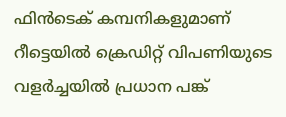ഫിൻടെക് കമ്പനികളുമാണ് റീട്ടെയിൽ ക്രെഡിറ്റ് വിപണിയുടെ വളർച്ചയിൽ പ്രധാന പങ്ക്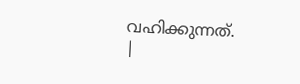വഹിക്കുന്നത്.
|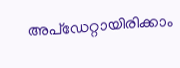അപ്ഡേറ്റായിരിക്കാം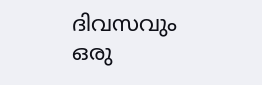ദിവസവും
ഒരു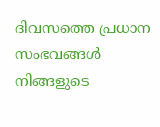ദിവസത്തെ പ്രധാന സംഭവങ്ങൾ നിങ്ങളുടെ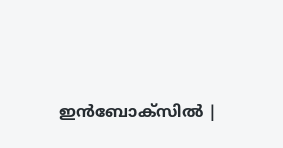ഇൻബോക്സിൽ |